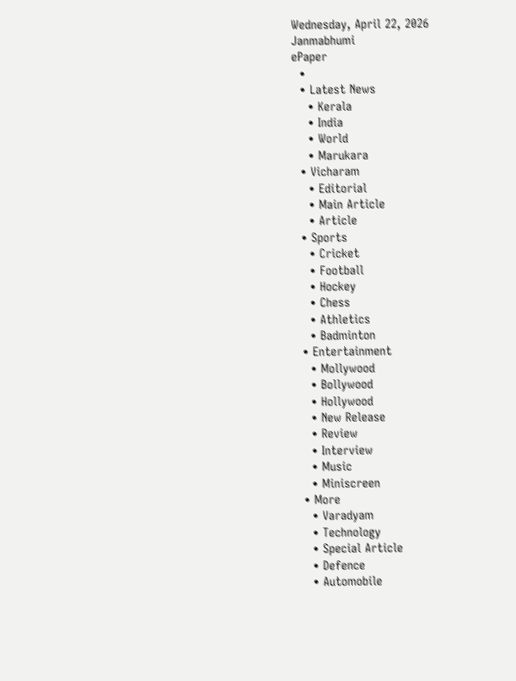Wednesday, April 22, 2026
Janmabhumi
ePaper
  •
  • Latest News
    • Kerala
    • India
    • World
    • Marukara
  • Vicharam
    • Editorial
    • Main Article
    • Article
  • Sports
    • Cricket
    • Football
    • Hockey
    • Chess
    • Athletics
    • Badminton
  • Entertainment
    • Mollywood
    • Bollywood
    • Hollywood
    • New Release
    • Review
    • Interview
    • Music
    • Miniscreen
  • More
    • Varadyam
    • Technology
    • Special Article
    • Defence
    • Automobile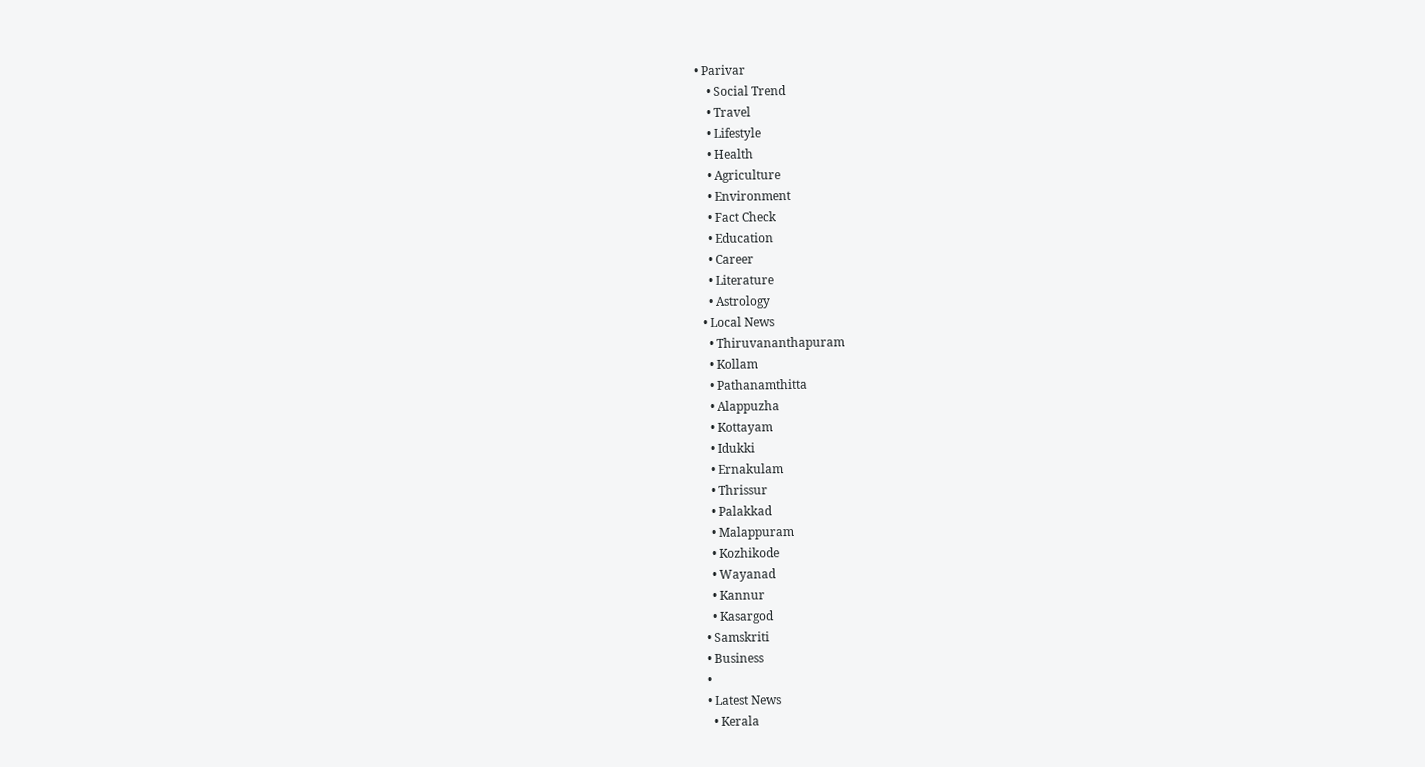• Parivar
    • Social Trend
    • Travel
    • Lifestyle
    • Health
    • Agriculture
    • Environment
    • Fact Check
    • Education
    • Career
    • Literature
    • Astrology
  • Local News
    • Thiruvananthapuram
    • Kollam
    • Pathanamthitta
    • Alappuzha
    • Kottayam
    • Idukki
    • Ernakulam
    • Thrissur
    • Palakkad
    • Malappuram
    • Kozhikode
    • Wayanad
    • Kannur
    • Kasargod
  • Samskriti
  • Business
  •
  • Latest News
    • Kerala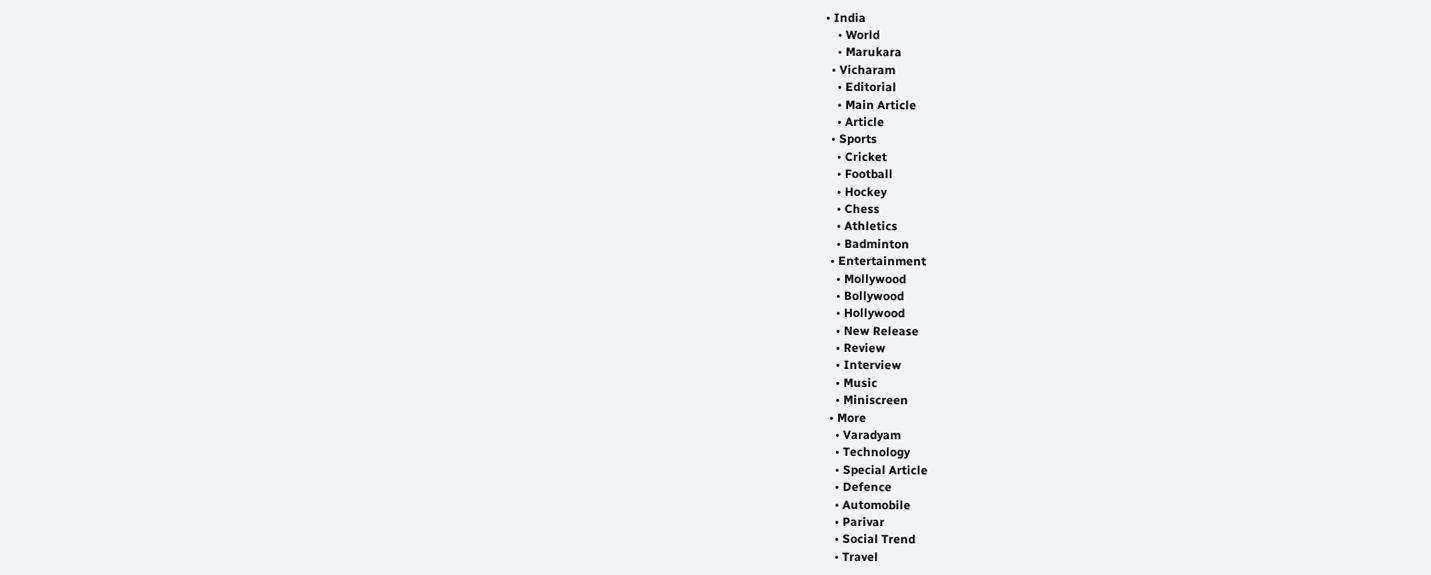• India
    • World
    • Marukara
  • Vicharam
    • Editorial
    • Main Article
    • Article
  • Sports
    • Cricket
    • Football
    • Hockey
    • Chess
    • Athletics
    • Badminton
  • Entertainment
    • Mollywood
    • Bollywood
    • Hollywood
    • New Release
    • Review
    • Interview
    • Music
    • Miniscreen
  • More
    • Varadyam
    • Technology
    • Special Article
    • Defence
    • Automobile
    • Parivar
    • Social Trend
    • Travel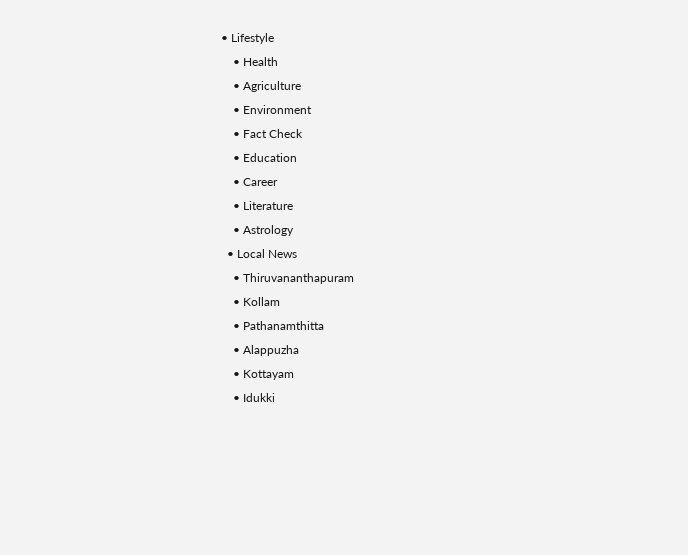• Lifestyle
    • Health
    • Agriculture
    • Environment
    • Fact Check
    • Education
    • Career
    • Literature
    • Astrology
  • Local News
    • Thiruvananthapuram
    • Kollam
    • Pathanamthitta
    • Alappuzha
    • Kottayam
    • Idukki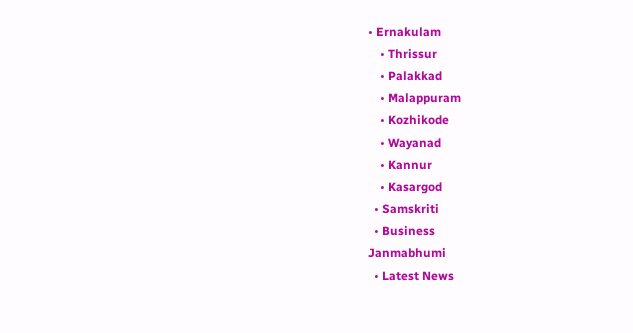• Ernakulam
    • Thrissur
    • Palakkad
    • Malappuram
    • Kozhikode
    • Wayanad
    • Kannur
    • Kasargod
  • Samskriti
  • Business
Janmabhumi
  • Latest News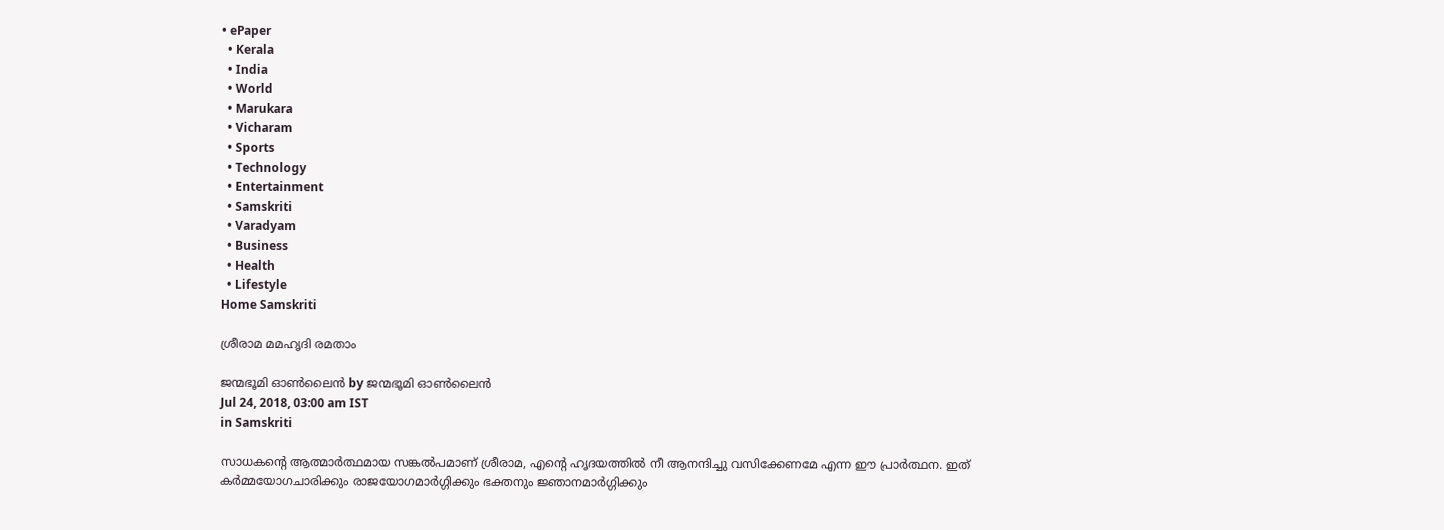• ePaper
  • Kerala
  • India
  • World
  • Marukara
  • Vicharam
  • Sports
  • Technology
  • Entertainment
  • Samskriti
  • Varadyam
  • Business
  • Health
  • Lifestyle
Home Samskriti

ശ്രീരാമ മമഹൃദി രമതാം

ജന്മഭൂമി ഓണ്‍ലൈന്‍ by ജന്മഭൂമി ഓണ്‍ലൈന്‍
Jul 24, 2018, 03:00 am IST
in Samskriti

സാധകന്റെ ആത്മാര്‍ത്ഥമായ സങ്കല്‍പമാണ് ശ്രീരാമ, എന്റെ ഹൃദയത്തില്‍ നീ ആനന്ദിച്ചു വസിക്കേണമേ എന്ന ഈ പ്രാര്‍ത്ഥന. ഇത് കര്‍മ്മയോഗചാരിക്കും രാജയോഗമാര്‍ഗ്ഗിക്കും ഭക്തനും ജ്ഞാനമാര്‍ഗ്ഗിക്കും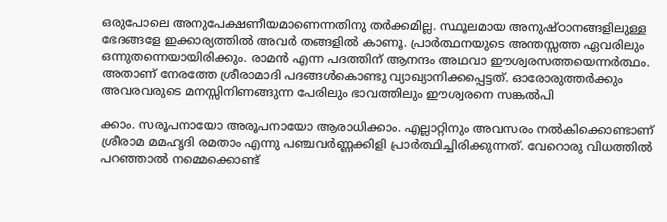ഒരുപോലെ അനുപേക്ഷണീയമാണെന്നതിനു തര്‍ക്കമില്ല. സ്ഥൂലമായ അനുഷ്ഠാനങ്ങളിലുള്ള ഭേദങ്ങളേ ഇക്കാര്യത്തില്‍ അവര്‍ തങ്ങളില്‍ കാണൂ. പ്രാര്‍ത്ഥനയുടെ അന്തസ്സത്ത ഏവരിലും ഒന്നുതന്നെയായിരിക്കും. രാമന്‍ എന്ന പദത്തിന് ആനന്ദം അഥവാ ഈശ്വരസത്തയെന്നര്‍ത്ഥം. അതാണ് നേരത്തേ ശ്രീരാമാദി പദങ്ങള്‍കൊണ്ടു വ്യാഖ്യാനിക്കപ്പെട്ടത്. ഓരോരുത്തര്‍ക്കും അവരവരുടെ മനസ്സിനിണങ്ങുന്ന പേരിലും ഭാവത്തിലും ഈശ്വരനെ സങ്കല്‍പി

ക്കാം. സരൂപനായോ അരൂപനായോ ആരാധിക്കാം. എല്ലാറ്റിനും അവസരം നല്‍കിക്കൊണ്ടാണ് ശ്രീരാമ മമഹൃദി രമതാം എന്നു പഞ്ചവര്‍ണ്ണക്കിളി പ്രാര്‍ത്ഥിച്ചിരിക്കുന്നത്. വേറൊരു വിധത്തില്‍ പറഞ്ഞാല്‍ നമ്മെക്കൊണ്ട്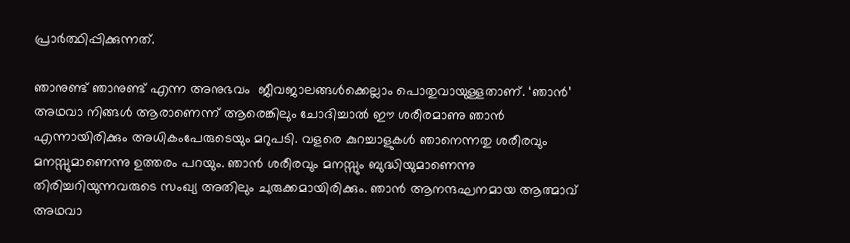പ്രാര്‍ത്ഥിപ്പിക്കുന്നത്.

ഞാനുണ്ട് ഞാനുണ്ട് എന്ന അനുഭവം  ജീവജാലങ്ങള്‍ക്കെല്ലാം പൊതുവായുള്ളതാണ്. ‘ഞാന്‍’ അഥവാ നിങ്ങള്‍ ആരാണെന്ന് ആരെങ്കിലും ചോദിച്ചാല്‍ ഈ ശരീരമാണു ഞാന്‍ എന്നായിരിക്കും അധികംപേരുടെയും മറുപടി. വളരെ കുറച്ചാളുകള്‍ ഞാനെന്നതു ശരീരവും മനസ്സുമാണെന്നു ഉത്തരം പറയും. ഞാന്‍ ശരീരവും മനസ്സും ബുദ്ധിയുമാണെന്നു തിരിച്ചറിയുന്നവരുടെ സംഖ്യ അതിലും ചുരുക്കമായിരിക്കും. ഞാന്‍ ആനന്ദഘനമായ ആത്മാവ്  അഥവാ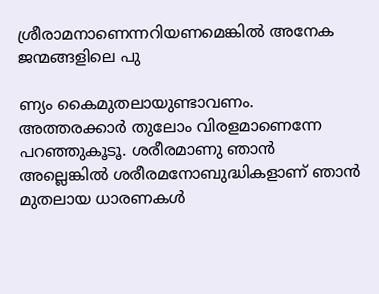ശ്രീരാമനാണെന്നറിയണമെങ്കില്‍ അനേക ജന്മങ്ങളിലെ പു

ണ്യം കൈമുതലായുണ്ടാവണം. അത്തരക്കാര്‍ തുലോം വിരളമാണെന്നേ പറഞ്ഞുകൂടൂ. ശരീരമാണു ഞാന്‍ അല്ലെങ്കില്‍ ശരീരമനോബുദ്ധികളാണ് ഞാന്‍ മുതലായ ധാരണകള്‍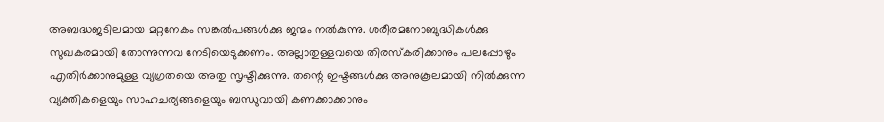അബദ്ധജടിലമായ മറ്റനേകം സങ്കല്‍പങ്ങള്‍ക്കു ജന്മം നല്‍കുന്നു. ശരീരമനോബുദ്ധികള്‍ക്കു സുഖകരമായി തോന്നുന്നവ നേടിയെടുക്കണം. അല്ലാതുള്ളവയെ തിരസ്‌കരിക്കാനും പലപ്പോഴും എതിര്‍ക്കാനുമുള്ള വ്യഗ്രതയെ അതു സൃഷ്ടിക്കുന്നു. തന്റെ ഇഷ്ടങ്ങള്‍ക്കു അനുകൂലമായി നില്‍ക്കുന്ന വ്യക്തികളെയും സാഹചര്യങ്ങളെയും ബന്ധുവായി കണക്കാക്കാനും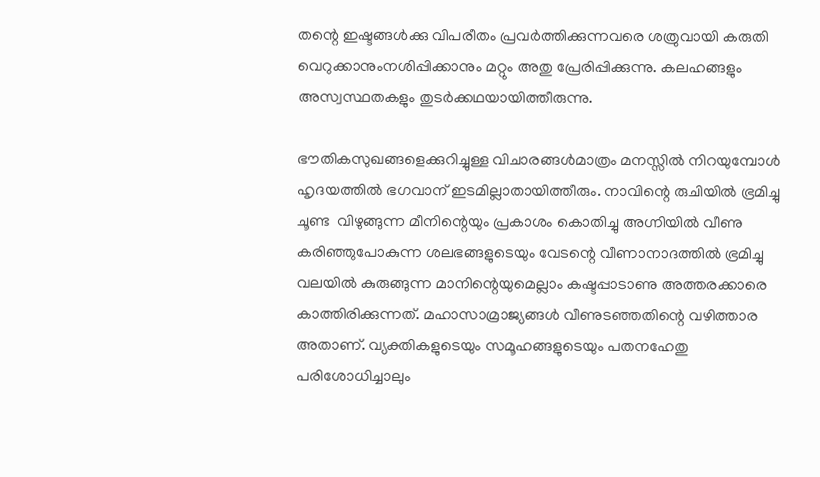തന്റെ ഇഷ്ടങ്ങള്‍ക്കു വിപരീതം പ്രവര്‍ത്തിക്കുന്നവരെ ശത്രുവായി കരുതി വെറുക്കാനുംനശിപ്പിക്കാനും മറ്റും അതു പ്രേരിപ്പിക്കുന്നു. കലഹങ്ങളും അസ്വസ്ഥതകളും തുടര്‍ക്കഥയായിത്തീരുന്നു.

ഭൗതികസുഖങ്ങളെക്കുറിച്ചുള്ള വിചാരങ്ങള്‍മാത്രം മനസ്സില്‍ നിറയുമ്പോള്‍ ഹൃദയത്തില്‍ ഭഗവാന് ഇടമില്ലാതായിത്തീരും. നാവിന്റെ രുചിയില്‍ ഭ്രമിച്ചു ചൂണ്ട  വിഴുങ്ങുന്ന മീനിന്റെയും പ്രകാശം കൊതിച്ചു അഗ്നിയില്‍ വീണു കരിഞ്ഞുപോകുന്ന ശലഭങ്ങളുടെയും വേടന്റെ വീണാനാദത്തില്‍ ഭ്രമിച്ചു വലയില്‍ കുരുങ്ങുന്ന മാനിന്റെയുമെല്ലാം കഷ്ടപ്പാടാണു അത്തരക്കാരെ കാത്തിരിക്കുന്നത്. മഹാസാമ്രാജ്യങ്ങള്‍ വീണുടഞ്ഞതിന്റെ വഴിത്താര അതാണ്. വ്യക്തികളുടെയും സമൂഹങ്ങളുടെയും പതനഹേതു പരിശോധിച്ചാലും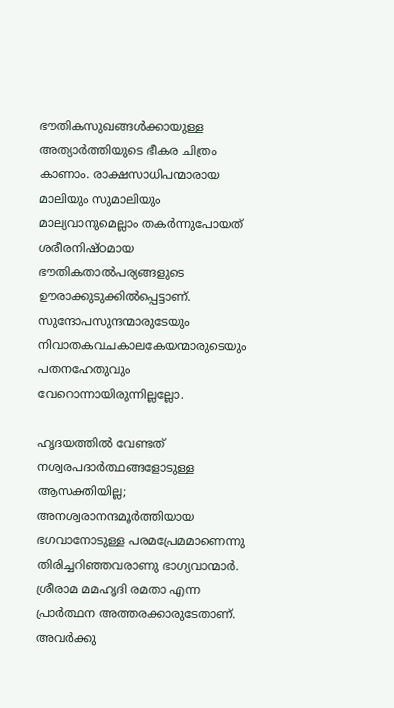ഭൗതികസുഖങ്ങള്‍ക്കായുള്ള അത്യാര്‍ത്തിയുടെ ഭീകര ചിത്രം കാണാം. രാക്ഷസാധിപന്മാരായ മാലിയും സുമാലിയും മാല്യവാനുമെല്ലാം തകര്‍ന്നുപോയത് ശരീരനിഷ്ഠമായ ഭൗതികതാല്‍പര്യങ്ങളുടെ ഊരാക്കുടുക്കില്‍പ്പെട്ടാണ്. സുന്ദോപസുന്ദന്മാരുടേയും നിവാതകവചകാലകേയന്മാരുടെയും പതനഹേതുവും വേറൊന്നായിരുന്നില്ലല്ലോ.

ഹൃദയത്തില്‍ വേണ്ടത് നശ്വരപദാര്‍ത്ഥങ്ങളോടുള്ള ആസക്തിയില്ല; അനശ്വരാനന്ദമൂര്‍ത്തിയായ ഭഗവാനോടുള്ള പരമപ്രേമമാണെന്നു തിരിച്ചറിഞ്ഞവരാണു ഭാഗ്യവാന്മാര്‍. ശ്രീരാമ മമഹൃദി രമതാ എന്ന പ്രാര്‍ത്ഥന അത്തരക്കാരുടേതാണ്. അവര്‍ക്കു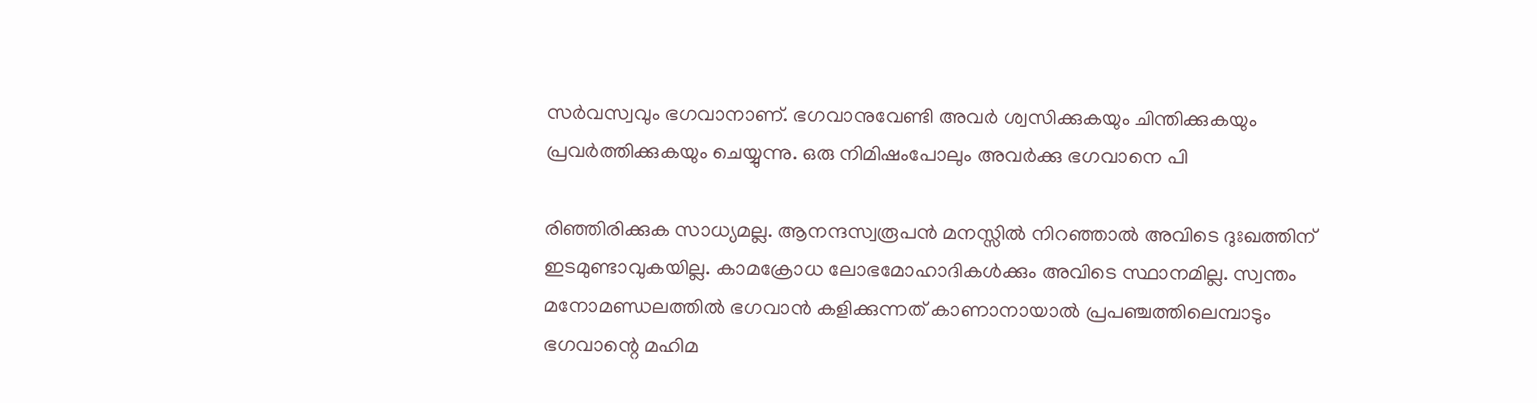സര്‍വസ്വവും ഭഗവാനാണ്. ഭഗവാനുവേണ്ടി അവര്‍ ശ്വസിക്കുകയും ചിന്തിക്കുകയും പ്രവര്‍ത്തിക്കുകയും ചെയ്യുന്നു. ഒരു നിമിഷംപോലും അവര്‍ക്കു ഭഗവാനെ പി

രിഞ്ഞിരിക്കുക സാധ്യമല്ല. ആനന്ദസ്വരൂപന്‍ മനസ്സില്‍ നിറഞ്ഞാല്‍ അവിടെ ദുഃഖത്തിന് ഇടമുണ്ടാവുകയില്ല. കാമക്രോധ ലോഭമോഹാദികള്‍ക്കും അവിടെ സ്ഥാനമില്ല. സ്വന്തം മനോമണ്ഡലത്തില്‍ ഭഗവാന്‍ കളിക്കുന്നത് കാണാനായാല്‍ പ്രപഞ്ചത്തിലെമ്പാടും ഭഗവാന്റെ മഹിമ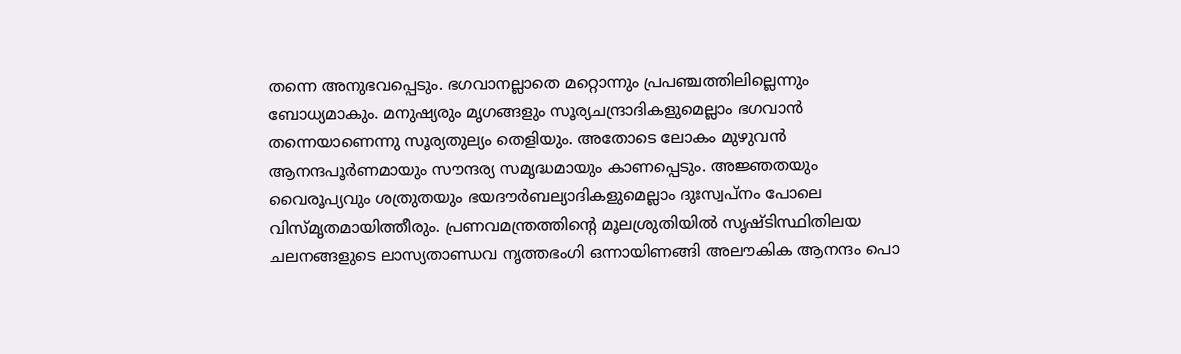തന്നെ അനുഭവപ്പെടും. ഭഗവാനല്ലാതെ മറ്റൊന്നും പ്രപഞ്ചത്തിലില്ലെന്നും ബോധ്യമാകും. മനുഷ്യരും മൃഗങ്ങളും സൂര്യചന്ദ്രാദികളുമെല്ലാം ഭഗവാന്‍ തന്നെയാണെന്നു സൂര്യതുല്യം തെളിയും. അതോടെ ലോകം മുഴുവന്‍ ആനന്ദപൂര്‍ണമായും സൗന്ദര്യ സമൃദ്ധമായും കാണപ്പെടും. അജ്ഞതയും വൈരൂപ്യവും ശത്രുതയും ഭയദൗര്‍ബല്യാദികളുമെല്ലാം ദുഃസ്വപ്‌നം പോലെ വിസ്മൃതമായിത്തീരും. പ്രണവമന്ത്രത്തിന്റെ മൂലശ്രുതിയില്‍ സൃഷ്ടിസ്ഥിതിലയ ചലനങ്ങളുടെ ലാസ്യതാണ്ഡവ നൃത്തഭംഗി ഒന്നായിണങ്ങി അലൗകിക ആനന്ദം പൊ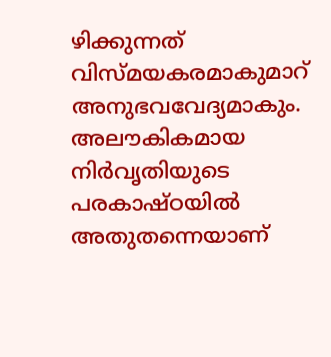ഴിക്കുന്നത് വിസ്മയകരമാകുമാറ് അനുഭവവേദ്യമാകും. അലൗകികമായ നിര്‍വൃതിയുടെ പരകാഷ്ഠയില്‍ അതുതന്നെയാണ്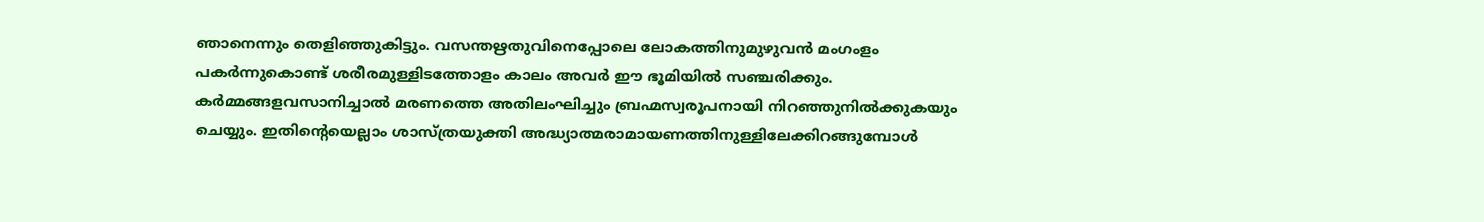ഞാനെന്നും തെളിഞ്ഞുകിട്ടും. വസന്തഋതുവിനെപ്പോലെ ലോകത്തിനുമുഴുവന്‍ മംഗംളം പകര്‍ന്നുകൊണ്ട് ശരീരമുള്ളിടത്തോളം കാലം അവര്‍ ഈ ഭൂമിയില്‍ സഞ്ചരിക്കും. കര്‍മ്മങ്ങളവസാനിച്ചാല്‍ മരണത്തെ അതിലംഘിച്ചും ബ്രഹ്മസ്വരൂപനായി നിറഞ്ഞുനില്‍ക്കുകയും ചെയ്യും. ഇതിന്റെയെല്ലാം ശാസ്ത്രയുക്തി അദ്ധ്യാത്മരാമായണത്തിനുള്ളിലേക്കിറങ്ങുമ്പോള്‍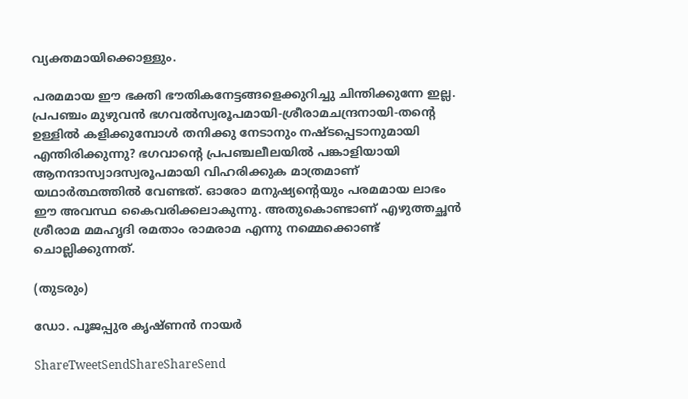വ്യക്തമായിക്കൊള്ളും.

പരമമായ ഈ ഭക്തി ഭൗതികനേട്ടങ്ങളെക്കുറിച്ചു ചിന്തിക്കുന്നേ ഇല്ല. പ്രപഞ്ചം മുഴുവന്‍ ഭഗവല്‍സ്വരൂപമായി-ശ്രീരാമചന്ദ്രനായി-തന്റെ ഉള്ളില്‍ കളിക്കുമ്പോള്‍ തനിക്കു നേടാനും നഷ്ടപ്പെടാനുമായി എന്തിരിക്കുന്നു? ഭഗവാന്റെ പ്രപഞ്ചലീലയില്‍ പങ്കാളിയായി ആനന്ദാസ്വാദസ്വരൂപമായി വിഹരിക്കുക മാത്രമാണ് യഥാര്‍ത്ഥത്തില്‍ വേണ്ടത്. ഓരോ മനുഷ്യന്റെയും പരമമായ ലാഭം ഈ അവസ്ഥ കൈവരിക്കലാകുന്നു. അതുകൊണ്ടാണ് എഴുത്തച്ഛന്‍ ശ്രീരാമ മമഹൃദി രമതാം രാമരാമ എന്നു നമ്മെക്കൊണ്ട് ചൊല്ലിക്കുന്നത്.

(തുടരും)

ഡോ. പൂജപ്പുര കൃഷ്ണന്‍ നായര്‍

ShareTweetSendShareShareSend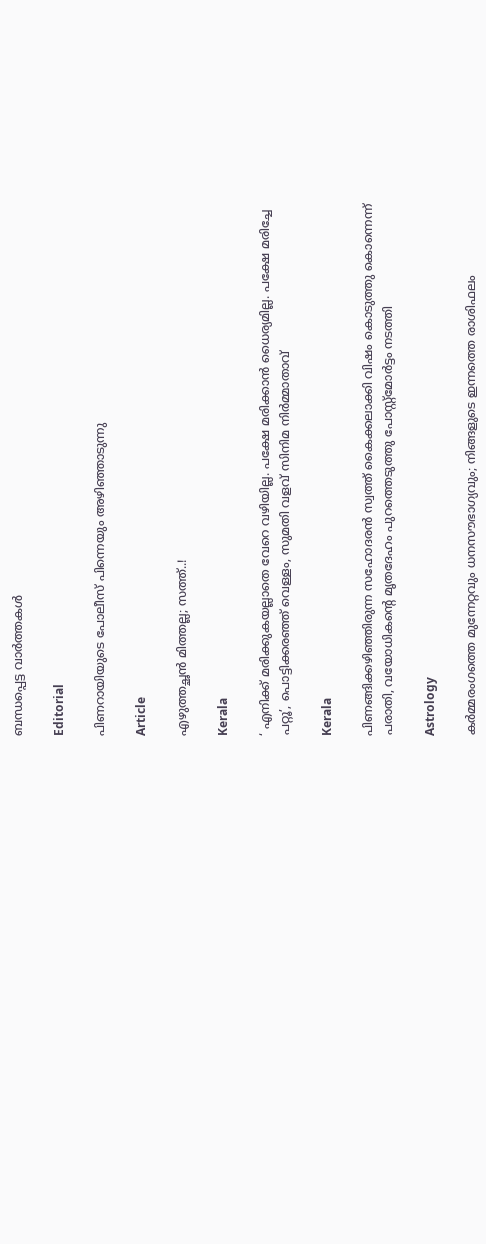ബന്ധപ്പെട്ട വാര്‍ത്തകള്‍

Editorial

പിണറായിയുടെ പോലീസ് പിന്നെയും അഴിഞ്ഞാടുന്നു

Article

എഴുത്തച്ഛന്‍ മിത്തല്ല; സത്ത്..!

Kerala

‘ എനിക്ക് മരിക്കുകയല്ലാതെ വേറെ വഴിയില്ല. പക്ഷേ മരിക്കാൻ ധൈര്യമില്ല. പക്ഷേ മരിച്ചേ പറ്റൂ’, പൊട്ടിക്കരഞ്ഞ് വെള്ളം, സുമതി വളവ് സിനിമ നിർമ്മാതാവ്

Kerala

പിണങ്ങിക്കഴിഞ്ഞിരുന്ന സഹോദരൻ സ്വത്ത് കൈക്കലാക്കി വിഷം കൊടുത്തു കൊന്നെന്ന് പരാതി, വയോധികന്റെ മൃതദേഹം പുറത്തെടുത്തു പോസ്റ്റ്മോർട്ടം നടത്തി

Astrology

കർമ്മരംഗത്തെ മുന്നേറ്റവും ധനസൗഭാഗ്യവും; നിങ്ങളുടെ ഇന്നത്തെ രാശിഫലം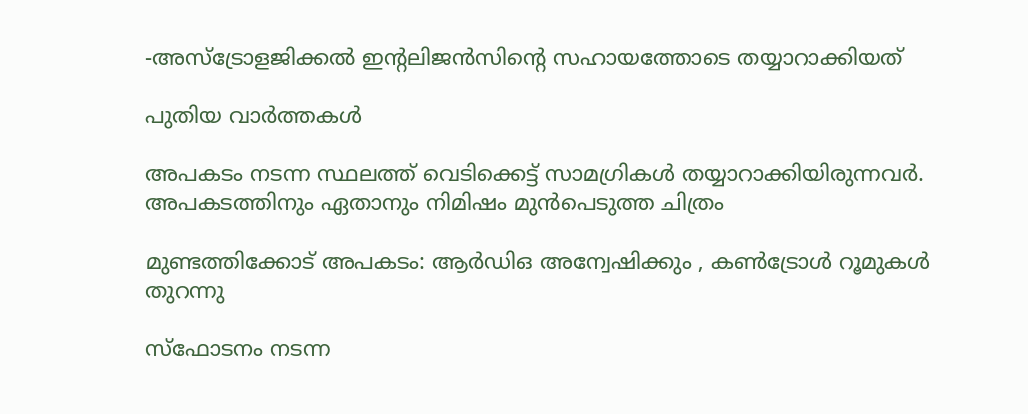-അസ്ട്രോളജിക്കൽ ഇന്റലിജൻസിന്റെ സഹായത്തോടെ തയ്യാറാക്കിയത്

പുതിയ വാര്‍ത്തകള്‍

അപകടം നടന്ന സ്ഥലത്ത് വെടിക്കെട്ട് സാമഗ്രികള്‍ തയ്യാറാക്കിയിരുന്നവര്‍. അപകടത്തിനും ഏതാനും നിമിഷം മുന്‍പെടുത്ത ചിത്രം

മുണ്ടത്തിക്കോട് അപകടം: ആര്‍ഡിഒ അന്വേഷിക്കും , കണ്‍ട്രോള്‍ റൂമുകള്‍ തുറന്നു

സ്‌ഫോടനം നടന്ന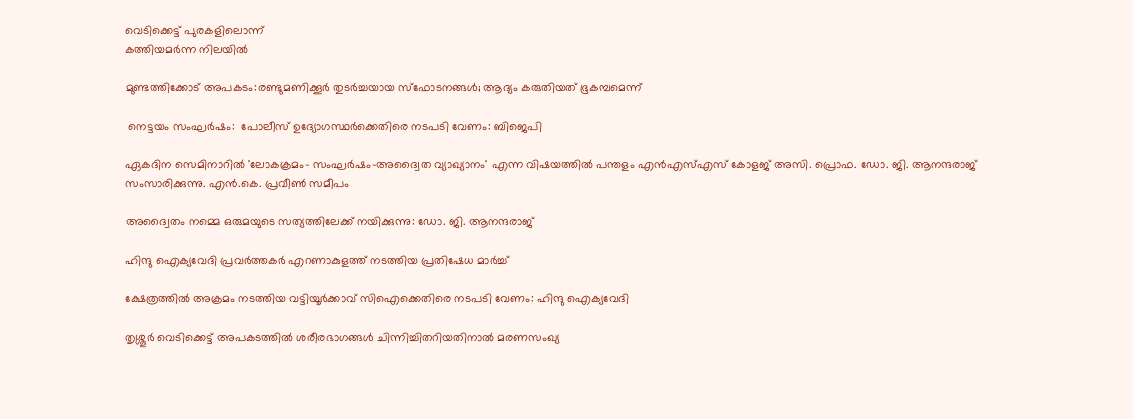വെടിക്കെട്ട് പുരകളിലൊന്ന്
കത്തിയമര്‍ന്ന നിലയില്‍

മുണ്ടത്തിക്കോട് അപകടം:രണ്ടുമണിക്കൂര്‍ തുടര്‍ച്ചയായ സ്‌ഫോടനങ്ങള്‍; ആദ്യം കരുതിയത് ഭൂകമ്പമെന്ന്

 നെട്ടയം സംഘര്‍ഷം:  പോലീസ് ഉദ്യോഗസ്ഥര്‍ക്കെതിരെ നടപടി വേണം: ബിജെപി

ഏകദിന സെമിനാറില്‍ 'ലോകക്രമം- സംഘര്‍ഷം-അദ്വൈത വ്യാഖ്യാനം' എന്ന വിഷയത്തില്‍ പന്തളം എന്‍എസ്എസ് കോളജ് അസി. പ്രൊഫ. ഡോ. ജി. ആനന്ദരാജ് സംസാരിക്കുന്നു. എന്‍.കെ. പ്രവീണ്‍ സമീപം

അദ്വൈതം നമ്മെ ഒരുമയുടെ സത്യത്തിലേക്ക് നയിക്കുന്നു: ഡോ. ജി. ആനന്ദരാജ്

ഹിന്ദു ഐക്യവേദി പ്രവര്‍ത്തകര്‍ എറണാകുളത്ത് നടത്തിയ പ്രതിഷേധ മാര്‍ച്ച്

ക്ഷേത്രത്തില്‍ അക്രമം നടത്തിയ വട്ടിയൂര്‍ക്കാവ് സിഐക്കെതിരെ നടപടി വേണം: ഹിന്ദു ഐക്യവേദി

തൃശ്ശൂർ വെടിക്കെട്ട് അപകടത്തിൽ ശരീരഭാഗങ്ങൾ ചിന്നിച്ചിതറിയതിനാൽ മരണസംഖ്യ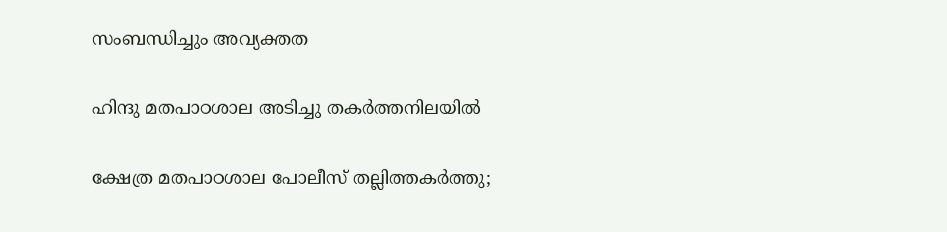സംബന്ധിച്ചും അവ്യക്തത

ഹിന്ദു മതപാഠശാല അടിച്ചു തകര്‍ത്തനിലയില്‍

ക്ഷേത്ര മതപാഠശാല പോലീസ് തല്ലിത്തകര്‍ത്തു;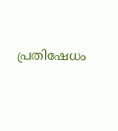പ്രതിഷേധം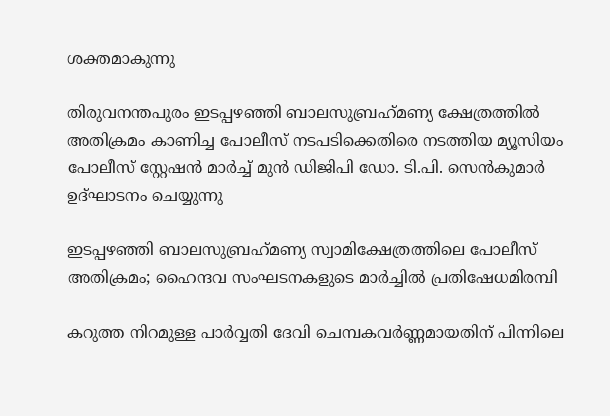ശക്തമാകുന്നു

തിരുവനന്തപുരം ഇടപ്പഴഞ്ഞി ബാലസുബ്രഹ്‌മണ്യ ക്ഷേത്രത്തില്‍ അതിക്രമം കാണിച്ച പോലീസ് നടപടിക്കെതിരെ നടത്തിയ മ്യൂസിയം പോലീസ് സ്റ്റേഷന്‍ മാര്‍ച്ച് മുന്‍ ഡിജിപി ഡോ. ടി.പി. സെന്‍കുമാര്‍ ഉദ്ഘാടനം ചെയ്യുന്നു

ഇടപ്പഴഞ്ഞി ബാലസുബ്രഹ്‌മണ്യ സ്വാമിക്ഷേത്രത്തിലെ പോലീസ് അതിക്രമം; ഹൈന്ദവ സംഘടനകളുടെ മാര്‍ച്ചില്‍ പ്രതിഷേധമിരമ്പി

കറുത്ത നിറമുള്ള പാര്‍വ്വതി ദേവി ചെമ്പകവര്‍ണ്ണമായതിന് പിന്നിലെ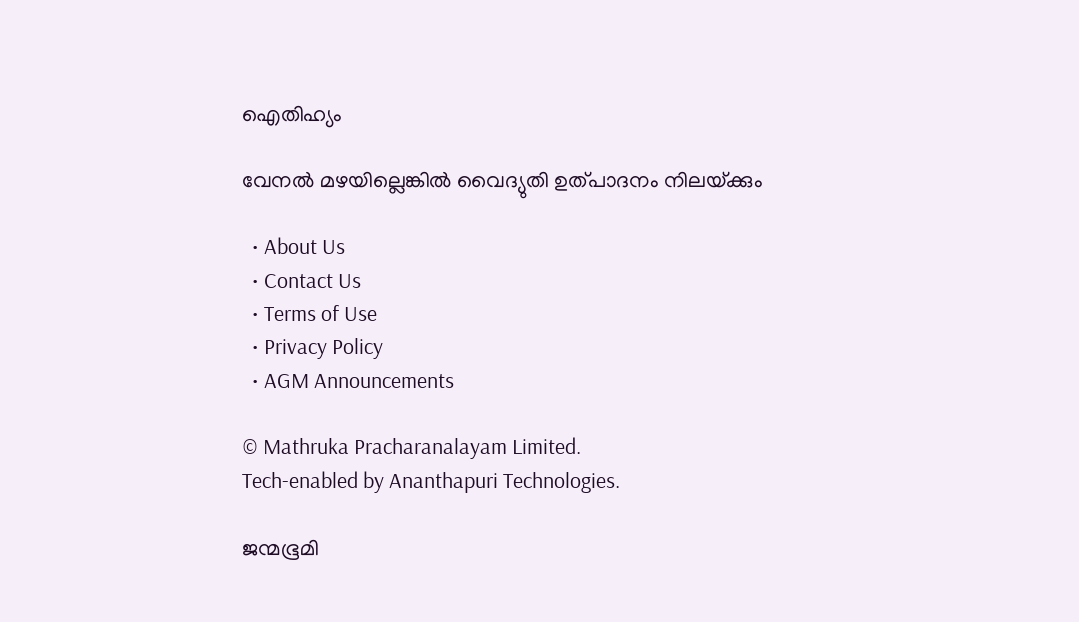ഐതിഹ്യം

വേനല്‍ മഴയില്ലെങ്കില്‍ വൈദ്യുതി ഉത്പാദനം നിലയ്‌ക്കും

  • About Us
  • Contact Us
  • Terms of Use
  • Privacy Policy
  • AGM Announcements

© Mathruka Pracharanalayam Limited.
Tech-enabled by Ananthapuri Technologies.

ജന്മഭൂമി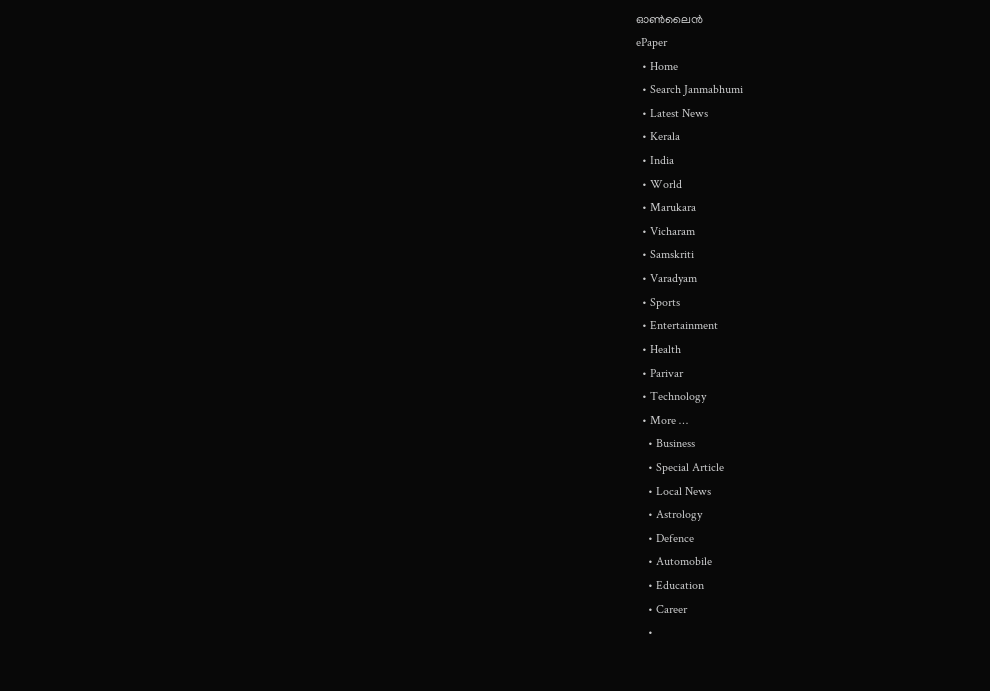ഓണ്‍ലൈന്‍
ePaper
  • Home
  • Search Janmabhumi
  • Latest News
  • Kerala
  • India
  • World
  • Marukara
  • Vicharam
  • Samskriti
  • Varadyam
  • Sports
  • Entertainment
  • Health
  • Parivar
  • Technology
  • More …
    • Business
    • Special Article
    • Local News
    • Astrology
    • Defence
    • Automobile
    • Education
    • Career
    •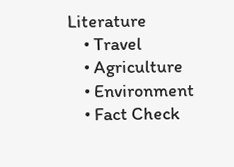Literature
    • Travel
    • Agriculture
    • Environment
    • Fact Check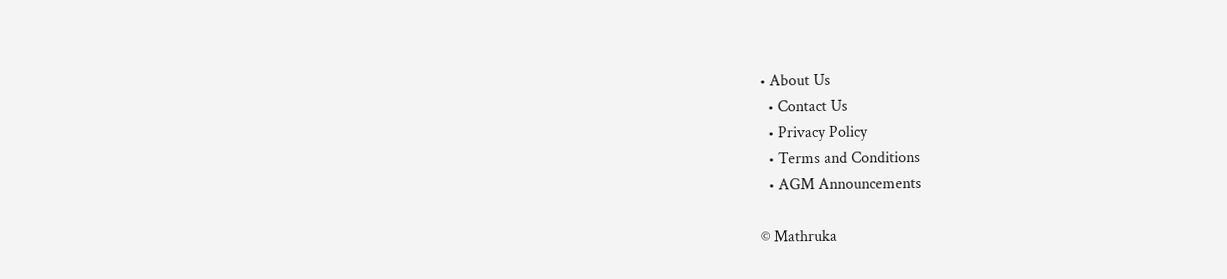• About Us
  • Contact Us
  • Privacy Policy
  • Terms and Conditions
  • AGM Announcements

© Mathruka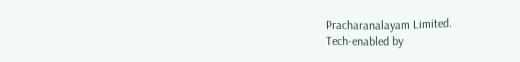Pracharanalayam Limited.
Tech-enabled by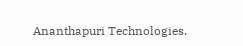Ananthapuri Technologies.